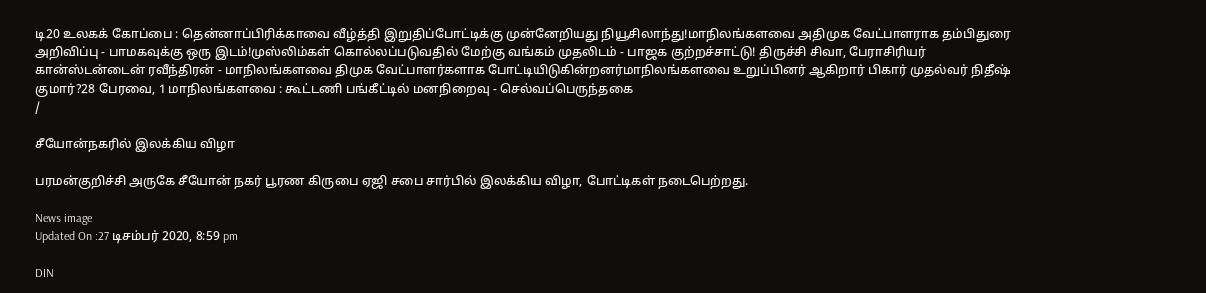டி20 உலகக் கோப்பை : தென்னாப்பிரிக்காவை வீழ்த்தி இறுதிப்போட்டிக்கு முன்னேறியது நியூசிலாந்து!மாநிலங்களவை அதிமுக வேட்பாளராக தம்பிதுரை அறிவிப்பு - பாமகவுக்கு ஒரு இடம்!முஸ்லிம்கள் கொல்லப்படுவதில் மேற்கு வங்கம் முதலிடம் - பாஜக குற்றச்சாட்டு! திருச்சி சிவா, பேராசிரியர் கான்ஸ்டன்டைன் ரவீந்திரன் - மாநிலங்களவை திமுக வேட்பாளர்களாக போட்டியிடுகின்றனர்மாநிலங்களவை உறுப்பினர் ஆகிறார் பிகார் முதல்வர் நிதீஷ் குமார்?28 பேரவை, 1 மாநிலங்களவை : கூட்டணி பங்கீட்டில் மனநிறைவு - செல்வப்பெருந்தகை
/

சீயோன்நகரில் இலக்கிய விழா

பரமன்குறிச்சி அருகே சீயோன் நகர் பூரண கிருபை ஏஜி சபை சார்பில் இலக்கிய விழா, போட்டிகள் நடைபெற்றது.

News image
Updated On :27 டிசம்பர் 2020, 8:59 pm

DIN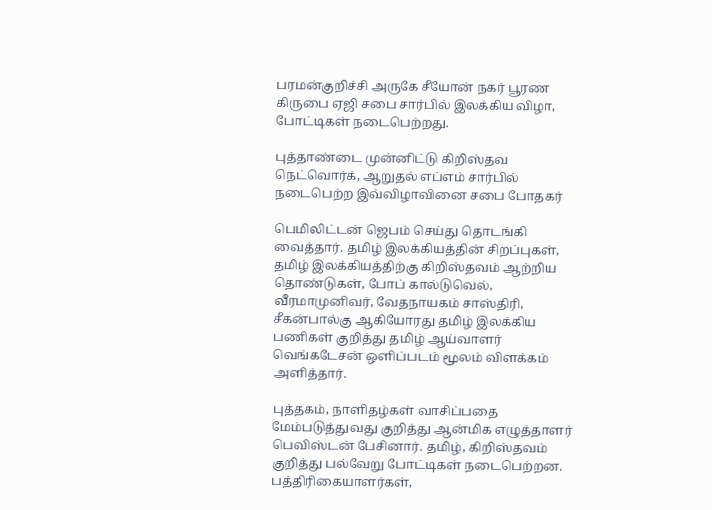பரமன்குறிச்சி அருகே சீயோன் நகர் பூரண கிருபை ஏஜி சபை சார்பில் இலக்கிய விழா, போட்டிகள் நடைபெற்றது.

புத்தாண்டை முன்னிட்டு கிறிஸ்தவ நெட்வொர்க், ஆறுதல் எப்எம் சார்பில் நடைபெற்ற இவ்விழாவினை சபை போதகர்

பெமிலிட்டன் ஜெபம் செய்து தொடங்கி வைத்தார். தமிழ் இலக்கியத்தின் சிறப்புகள், தமிழ் இலக்கியத்திற்கு கிறிஸ்தவம் ஆற்றிய தொண்டுகள், போப் கால்டுவெல், வீரமாமுனிவர், வேதநாயகம் சாஸ்திரி, சீகன்பால்கு ஆகியோரது தமிழ் இலக்கிய பணிகள் குறித்து தமிழ் ஆய்வாளர் வெங்கடேசன் ஒளிப்படம் மூலம் விளக்கம் அளித்தார்.

புத்தகம், நாளிதழ்கள் வாசிப்பதை மேம்படுத்துவது குறித்து ஆன்மிக எழுத்தாளர் பெவிஸ்டன் பேசினார். தமிழ், கிறிஸ்தவம் குறித்து பல்வேறு போட்டிகள் நடைபெற்றன. பத்திரிகையாளர்கள்,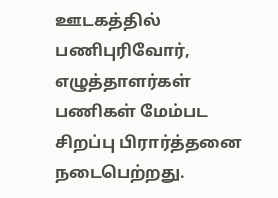ஊடகத்தில் பணிபுரிவோர், எழுத்தாளர்கள் பணிகள் மேம்பட சிறப்பு பிரார்த்தனை நடைபெற்றது.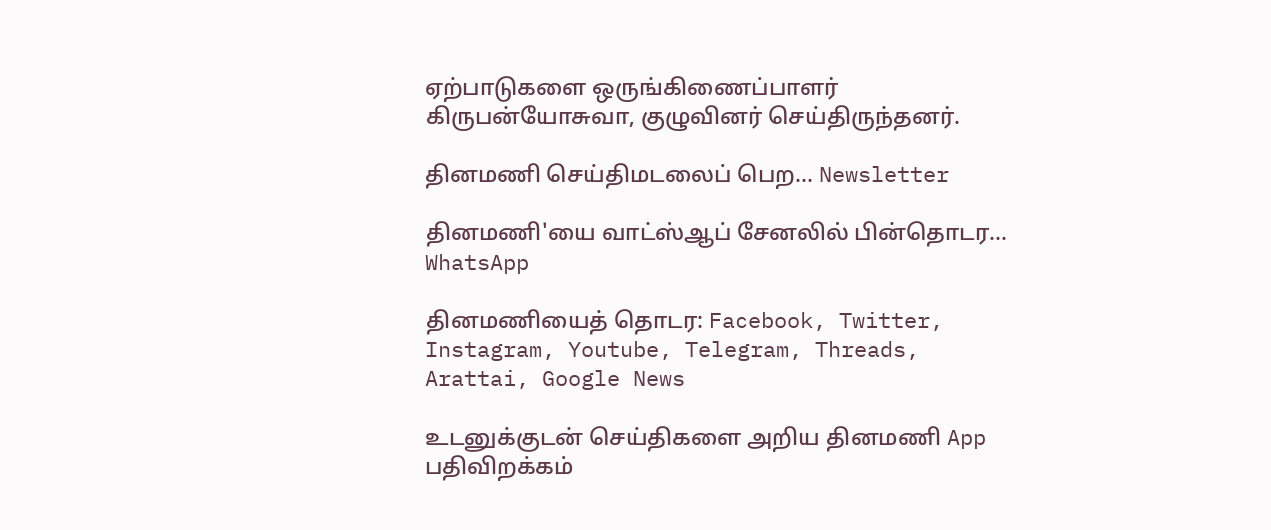ஏற்பாடுகளை ஒருங்கிணைப்பாளர் கிருபன்யோசுவா, குழுவினர் செய்திருந்தனர்.

தினமணி செய்திமடலைப் பெற... Newsletter

தினமணி'யை வாட்ஸ்ஆப் சேனலில் பின்தொடர... WhatsApp

தினமணியைத் தொடர: Facebook, Twitter, Instagram, Youtube, Telegram, Threads, Arattai, Google News

உடனுக்குடன் செய்திகளை அறிய தினமணி App பதிவிறக்கம்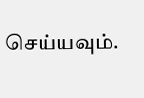செய்யவும்.